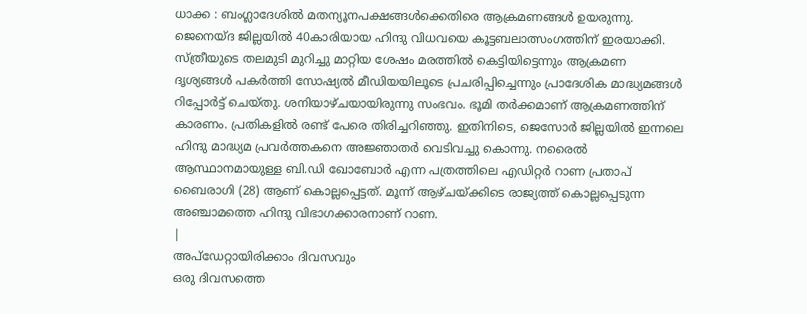ധാക്ക : ബംഗ്ലാദേശിൽ മതന്യൂനപക്ഷങ്ങൾക്കെതിരെ ആക്രമണങ്ങൾ ഉയരുന്നു. ജെനെയ്ദ ജില്ലയിൽ 40കാരിയായ ഹിന്ദു വിധവയെ കൂട്ടബലാത്സംഗത്തിന് ഇരയാക്കി. സ്ത്രീയുടെ തലമുടി മുറിച്ചു മാറ്റിയ ശേഷം മരത്തിൽ കെട്ടിയിട്ടെന്നും ആക്രമണ ദൃശ്യങ്ങൾ പകർത്തി സോഷ്യൽ മീഡിയയിലൂടെ പ്രചരിപ്പിച്ചെന്നും പ്രാദേശിക മാദ്ധ്യമങ്ങൾ റിപ്പോർട്ട് ചെയ്തു. ശനിയാഴ്ചയായിരുന്നു സംഭവം. ഭൂമി തർക്കമാണ് ആക്രമണത്തിന് കാരണം. പ്രതികളിൽ രണ്ട് പേരെ തിരിച്ചറിഞ്ഞു. ഇതിനിടെ, ജെസോർ ജില്ലയിൽ ഇന്നലെ ഹിന്ദു മാദ്ധ്യമ പ്രവർത്തകനെ അജ്ഞാതർ വെടിവച്ചു കൊന്നു. നരൈൽ ആസ്ഥാനമായുള്ള ബി.ഡി ഖോബോർ എന്ന പത്രത്തിലെ എഡിറ്റർ റാണ പ്രതാപ് ബൈരാഗി (28) ആണ് കൊല്ലപ്പെട്ടത്. മൂന്ന് ആഴ്ചയ്ക്കിടെ രാജ്യത്ത് കൊല്ലപ്പെടുന്ന അഞ്ചാമത്തെ ഹിന്ദു വിഭാഗക്കാരനാണ് റാണ.
|
അപ്ഡേറ്റായിരിക്കാം ദിവസവും
ഒരു ദിവസത്തെ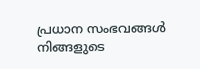പ്രധാന സംഭവങ്ങൾ നിങ്ങളുടെ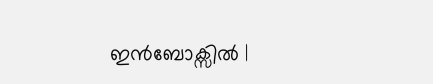ഇൻബോക്സിൽ |